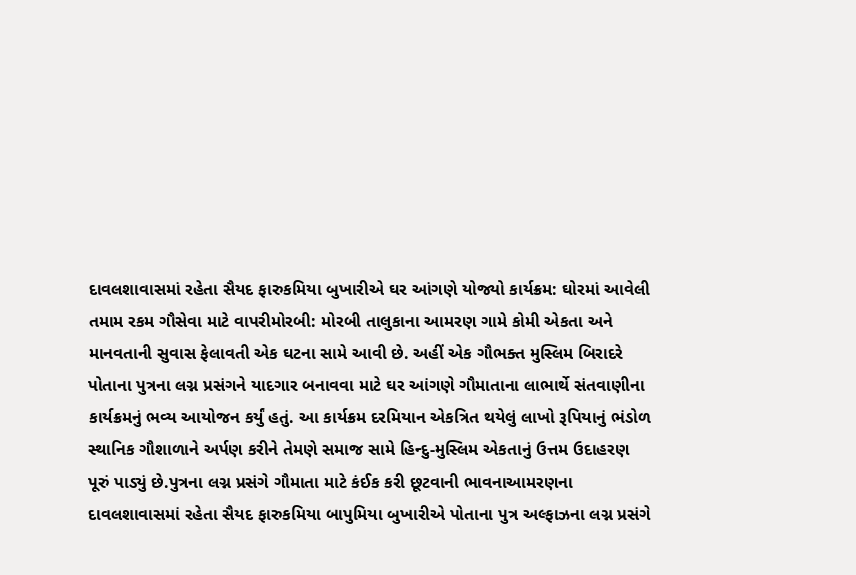દાવલશાવાસમાં રહેતા સૈયદ ફારુકમિયા બુખારીએ ઘર આંગણે યોજ્યો કાર્યક્રમ: ઘોરમાં આવેલી તમામ રકમ ગૌસેવા માટે વાપરીમોરબી: મોરબી તાલુકાના આમરણ ગામે કોમી એકતા અને માનવતાની સુવાસ ફેલાવતી એક ઘટના સામે આવી છે. અહીં એક ગૌભક્ત મુસ્લિમ બિરાદરે પોતાના પુત્રના લગ્ન પ્રસંગને યાદગાર બનાવવા માટે ઘર આંગણે ગૌમાતાના લાભાર્થે સંતવાણીના કાર્યક્રમનું ભવ્ય આયોજન કર્યું હતું. આ કાર્યક્રમ દરમિયાન એકત્રિત થયેલું લાખો રૂપિયાનું ભંડોળ સ્થાનિક ગૌશાળાને અર્પણ કરીને તેમણે સમાજ સામે હિન્દુ-મુસ્લિમ એકતાનું ઉત્તમ ઉદાહરણ પૂરું પાડ્યું છે.પુત્રના લગ્ન પ્રસંગે ગૌમાતા માટે કંઈક કરી છૂટવાની ભાવનાઆમરણના દાવલશાવાસમાં રહેતા સૈયદ ફારુકમિયા બાપુમિયા બુખારીએ પોતાના પુત્ર અલ્ફાઝના લગ્ન પ્રસંગે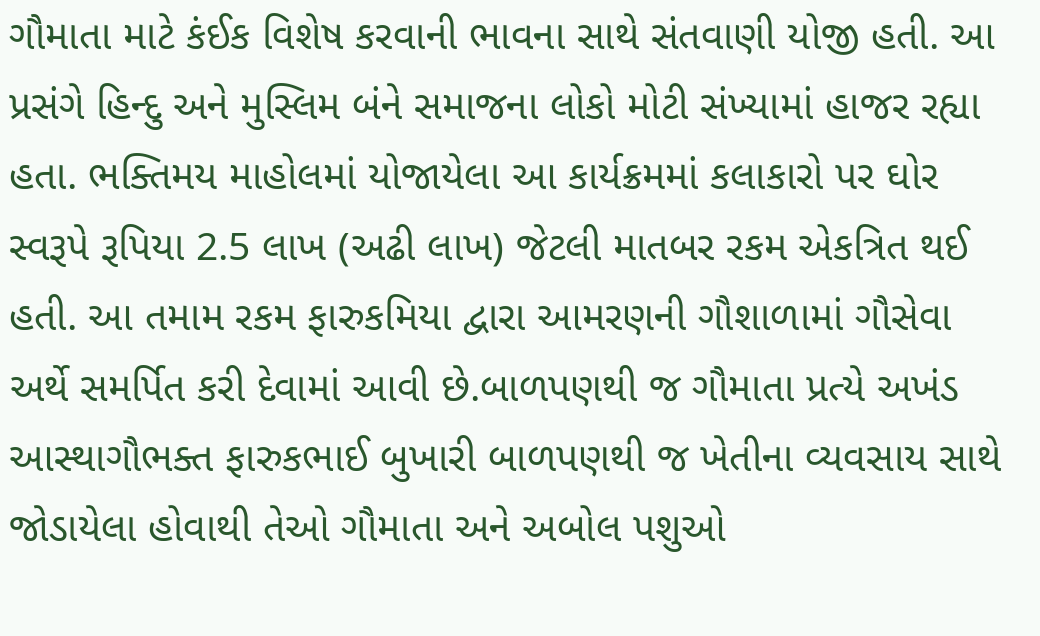ગૌમાતા માટે કંઈક વિશેષ કરવાની ભાવના સાથે સંતવાણી યોજી હતી. આ પ્રસંગે હિન્દુ અને મુસ્લિમ બંને સમાજના લોકો મોટી સંખ્યામાં હાજર રહ્યા હતા. ભક્તિમય માહોલમાં યોજાયેલા આ કાર્યક્રમમાં કલાકારો પર ઘોર સ્વરૂપે રૂપિયા 2.5 લાખ (અઢી લાખ) જેટલી માતબર રકમ એકત્રિત થઈ હતી. આ તમામ રકમ ફારુકમિયા દ્વારા આમરણની ગૌશાળામાં ગૌસેવા અર્થે સમર્પિત કરી દેવામાં આવી છે.બાળપણથી જ ગૌમાતા પ્રત્યે અખંડ આસ્થાગૌભક્ત ફારુકભાઈ બુખારી બાળપણથી જ ખેતીના વ્યવસાય સાથે જોડાયેલા હોવાથી તેઓ ગૌમાતા અને અબોલ પશુઓ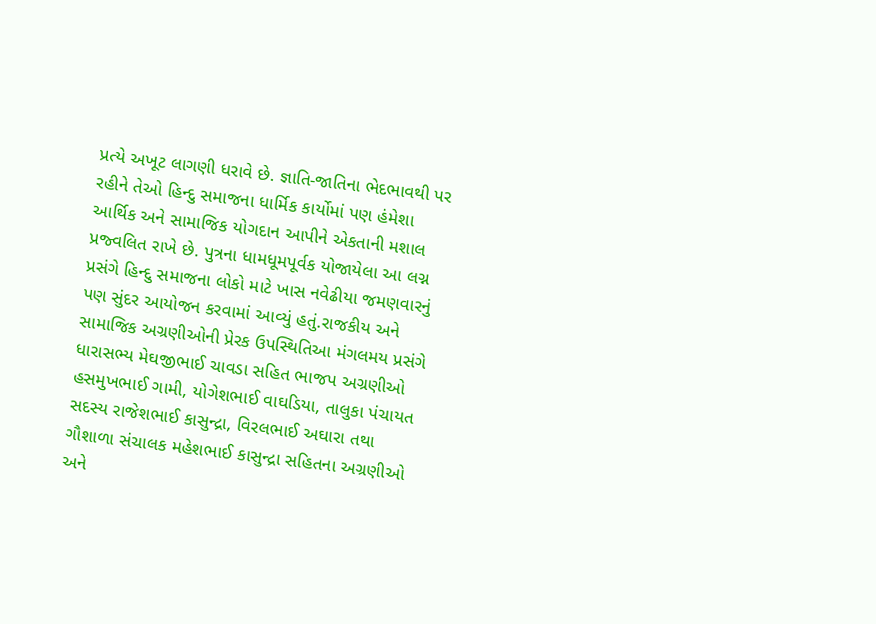પ્રત્યે અખૂટ લાગણી ધરાવે છે. જ્ઞાતિ-જાતિના ભેદભાવથી પર રહીને તેઓ હિન્દુ સમાજના ધાર્મિક કાર્યોમાં પણ હંમેશા આર્થિક અને સામાજિક યોગદાન આપીને એકતાની મશાલ પ્રજ્વલિત રાખે છે. પુત્રના ધામધૂમપૂર્વક યોજાયેલા આ લગ્ન પ્રસંગે હિન્દુ સમાજના લોકો માટે ખાસ નવેઢીયા જમણવારનું પણ સુંદર આયોજન કરવામાં આવ્યું હતું.રાજકીય અને સામાજિક અગ્રણીઓની પ્રેરક ઉપસ્થિતિઆ મંગલમય પ્રસંગે ધારાસભ્ય મેઘજીભાઈ ચાવડા સહિત ભાજપ અગ્રણીઓ હસમુખભાઈ ગામી, યોગેશભાઈ વાઘડિયા, તાલુકા પંચાયત સદસ્ય રાજેશભાઈ કાસુન્દ્રા, વિરલભાઈ અઘારા તથા ગૌશાળા સંચાલક મહેશભાઈ કાસુન્દ્રા સહિતના અગ્રણીઓ અને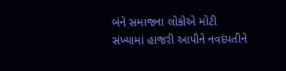બંને સમાજના લોકોએ મોટી સંખ્યામાં હાજરી આપીને નવદંપતીને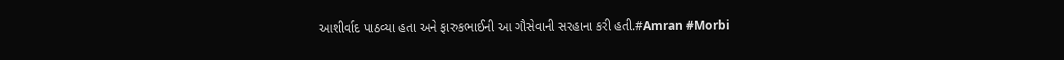આશીર્વાદ પાઠવ્યા હતા અને ફારુકભાઈની આ ગૌસેવાની સરહાના કરી હતી.#Amran #Morbi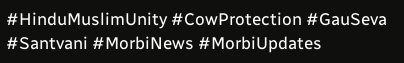#HinduMuslimUnity #CowProtection #GauSeva #Santvani #MorbiNews #MorbiUpdates